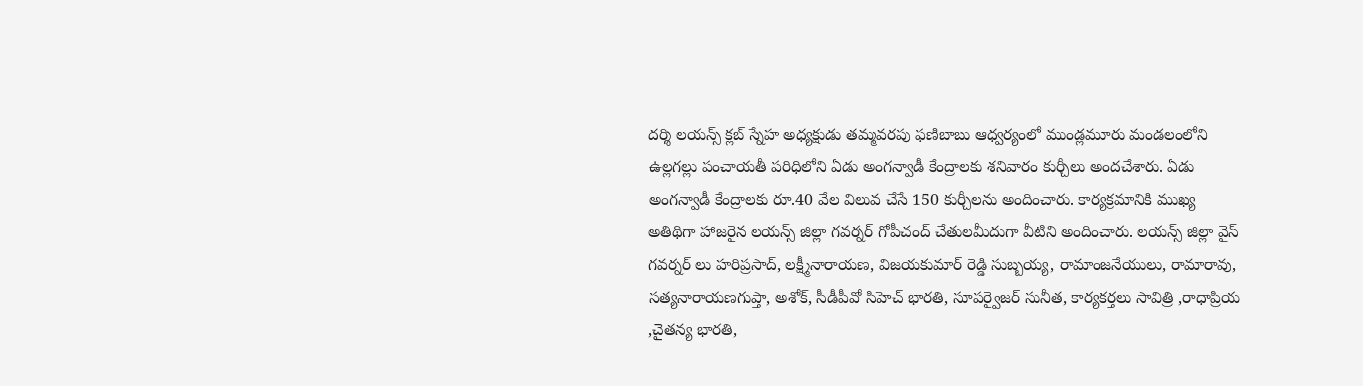దర్శి లయన్స్ క్లబ్ స్నేహ అధ్యక్షుడు తమ్మవరపు ఫణిబాబు ఆధ్వర్యంలో ముండ్లమూరు మండలంలోని ఉల్లగల్లు పంచాయతీ పరిధిలోని ఏడు అంగన్వాడీ కేంద్రాలకు శనివారం కుర్చీలు అందచేశారు. ఏడు అంగన్వాడీ కేంద్రాలకు రూ.40 వేల విలువ చేసే 150 కుర్చీలను అందించారు. కార్యక్రమానికి ముఖ్య అతిథిగా హాజరైన లయన్స్ జిల్లా గవర్నర్ గోపీచంద్ చేతులమీదుగా వీటిని అందించారు. లయన్స్ జిల్లా వైస్ గవర్నర్ లు హరిప్రసాద్, లక్ష్మీనారాయణ, విజయకుమార్ రెడ్డి సుబ్బయ్య, రామాంజనేయులు, రామారావు, సత్యనారాయణగుప్తా, అశోక్, సీడీపీవో సిహెచ్ భారతి, సూపర్వైజర్ సునీత, కార్యకర్తలు సావిత్రి ,రాధాప్రియ ,చైతన్య భారతి,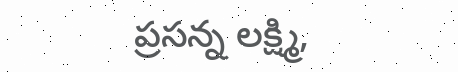ప్రసన్న లక్ష్మి,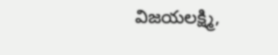విజయలక్ష్మి,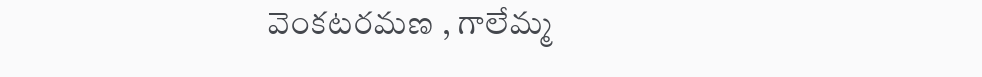వెంకటరమణ , గాలేమ్మ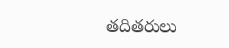తదితరులు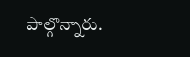పాల్గొన్నారు.